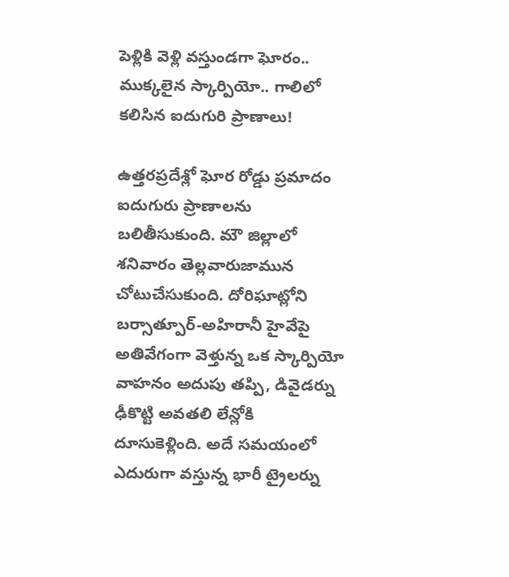పెళ్లికి వెళ్లి వస్తుండగా ఘోరం.. ముక్కలైన స్కార్పియో.. గాలిలో కలిసిన ఐదుగురి ప్రాణాలు!

ఉత్తరప్రదేశ్లో ఘోర రోడ్డు ప్రమాదం ఐదుగురు ప్రాణాలను బలితీసుకుంది. మౌ జిల్లాలో శనివారం తెల్లవారుజామున చోటుచేసుకుంది. దోరిఘాట్లోని బర్సాత్పూర్-అహిరానీ హైవేపై అతివేగంగా వెళ్తున్న ఒక స్కార్పియో వాహనం అదుపు తప్పి, డివైడర్ను ఢీకొట్టి అవతలి లేన్లోకి దూసుకెళ్లింది. అదే సమయంలో ఎదురుగా వస్తున్న భారీ ట్రైలర్ను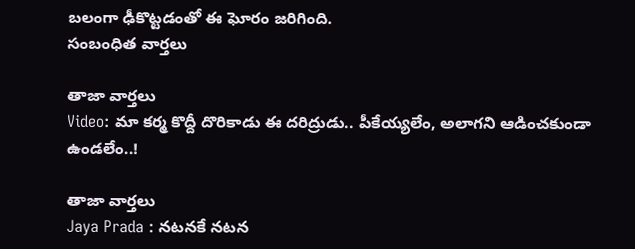బలంగా ఢీకొట్టడంతో ఈ ఘోరం జరిగింది.
సంబంధిత వార్తలు

తాజా వార్తలు
Video: మా కర్మ కొద్దీ దొరికాడు ఈ దరిద్రుడు.. పీకేయ్యలేం, అలాగని ఆడించకుండా ఉండలేం..!

తాజా వార్తలు
Jaya Prada : నటనకే నటన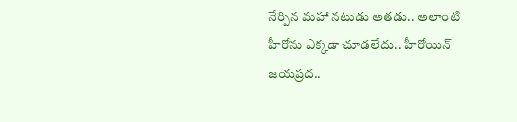నేర్పిన మహా నటుడు అతడు.. అలాంటి హీరోను ఎక్కడా చూడలేదు.. హీరోయిన్ జయప్రద..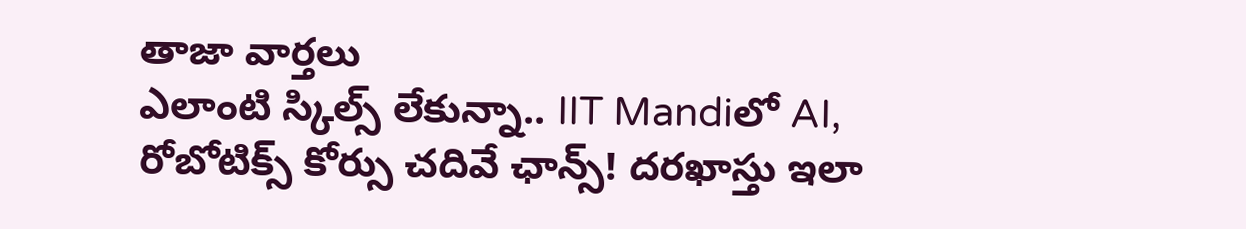తాజా వార్తలు
ఎలాంటి స్కిల్స్ లేకున్నా.. IIT Mandiలో AI, రోబోటిక్స్ కోర్సు చదివే ఛాన్స్! దరఖాస్తు ఇలా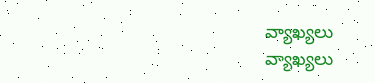వ్యాఖ్యలు
వ్యాఖ్యలు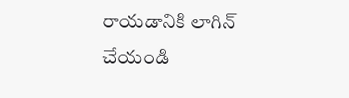రాయడానికి లాగిన్ చేయండి